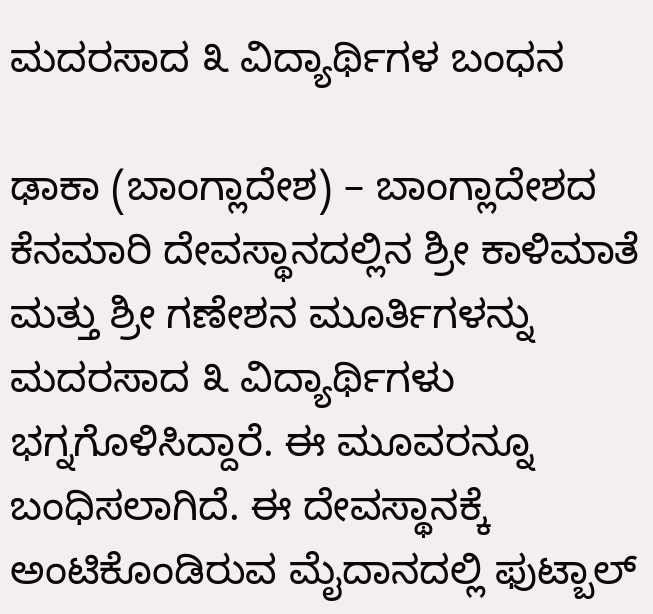ಮದರಸಾದ ೩ ವಿದ್ಯಾರ್ಥಿಗಳ ಬಂಧನ

ಢಾಕಾ (ಬಾಂಗ್ಲಾದೇಶ) – ಬಾಂಗ್ಲಾದೇಶದ ಕೆನಮಾರಿ ದೇವಸ್ಥಾನದಲ್ಲಿನ ಶ್ರೀ ಕಾಳಿಮಾತೆ ಮತ್ತು ಶ್ರೀ ಗಣೇಶನ ಮೂರ್ತಿಗಳನ್ನು ಮದರಸಾದ ೩ ವಿದ್ಯಾರ್ಥಿಗಳು ಭಗ್ನಗೊಳಿಸಿದ್ದಾರೆ. ಈ ಮೂವರನ್ನೂ ಬಂಧಿಸಲಾಗಿದೆ. ಈ ದೇವಸ್ಥಾನಕ್ಕೆ ಅಂಟಿಕೊಂಡಿರುವ ಮೈದಾನದಲ್ಲಿ ಫುಟ್ಬಾಲ್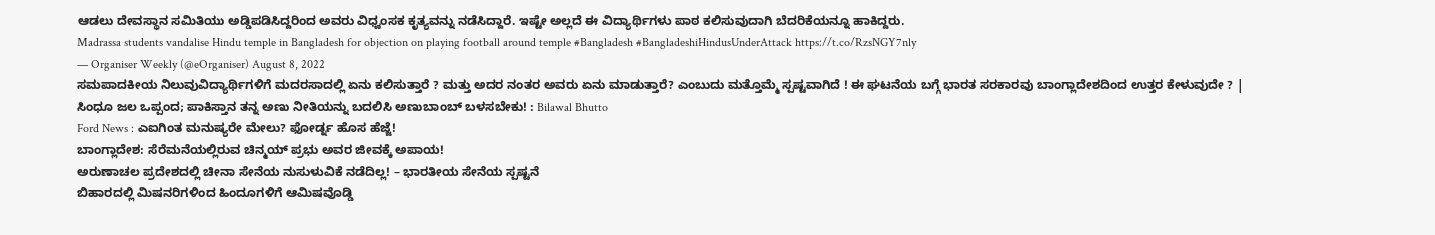ಆಡಲು ದೇವಸ್ಥಾನ ಸಮಿತಿಯು ಅಡ್ಡಿಪಡಿಸಿದ್ದರಿಂದ ಅವರು ವಿಧ್ವಂಸಕ ಕೃತ್ಯವನ್ನು ನಡೆಸಿದ್ದಾರೆ. ಇಷ್ಟೇ ಅಲ್ಲದೆ ಈ ವಿದ್ಯಾರ್ಥಿಗಳು ಪಾಠ ಕಲಿಸುವುದಾಗಿ ಬೆದರಿಕೆಯನ್ನೂ ಹಾಕಿದ್ದರು.
Madrassa students vandalise Hindu temple in Bangladesh for objection on playing football around temple #Bangladesh #BangladeshiHindusUnderAttack https://t.co/RzsNGY7nly
— Organiser Weekly (@eOrganiser) August 8, 2022
ಸಮಪಾದಕೀಯ ನಿಲುವುವಿದ್ಯಾರ್ಥಿಗಳಿಗೆ ಮದರಸಾದಲ್ಲಿ ಏನು ಕಲಿಸುತ್ತಾರೆ ? ಮತ್ತು ಅದರ ನಂತರ ಅವರು ಏನು ಮಾಡುತ್ತಾರೆ? ಎಂಬುದು ಮತ್ತೊಮ್ಮೆ ಸ್ಪಷ್ಟವಾಗಿದೆ ! ಈ ಘಟನೆಯ ಬಗ್ಗೆ ಭಾರತ ಸರಕಾರವು ಬಾಂಗ್ಲಾದೇಶದಿಂದ ಉತ್ತರ ಕೇಳುವುದೇ ? |
ಸಿಂಧೂ ಜಲ ಒಪ್ಪಂದ; ಪಾಕಿಸ್ತಾನ ತನ್ನ ಅಣು ನೀತಿಯನ್ನು ಬದಲಿಸಿ ಅಣುಬಾಂಬ್ ಬಳಸಬೇಕು! : Bilawal Bhutto
Ford News : ಎಐಗಿಂತ ಮನುಷ್ಯರೇ ಮೇಲು? ಫೋರ್ಡ್ನ ಹೊಸ ಹೆಜ್ಜೆ!
ಬಾಂಗ್ಲಾದೇಶ: ಸೆರೆಮನೆಯಲ್ಲಿರುವ ಚಿನ್ಮಯ್ ಪ್ರಭು ಅವರ ಜೀವಕ್ಕೆ ಅಪಾಯ!
ಅರುಣಾಚಲ ಪ್ರದೇಶದಲ್ಲಿ ಚೀನಾ ಸೇನೆಯ ನುಸುಳುವಿಕೆ ನಡೆದಿಲ್ಲ! – ಭಾರತೀಯ ಸೇನೆಯ ಸ್ಪಷ್ಟನೆ
ಬಿಹಾರದಲ್ಲಿ ಮಿಷನರಿಗಳಿಂದ ಹಿಂದೂಗಳಿಗೆ ಆಮಿಷವೊಡ್ಡಿ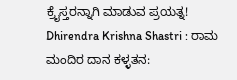ಕ್ರೈಸ್ತರನ್ನಾಗಿ ಮಾಡುವ ಪ್ರಯತ್ನ!
Dhirendra Krishna Shastri : ರಾಮ ಮಂದಿರ ದಾನ ಕಳ್ಳತನ: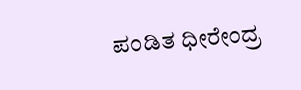ಪಂಡಿತ ಧೀರೇಂದ್ರ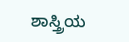ಶಾಸ್ತ್ರಿಯ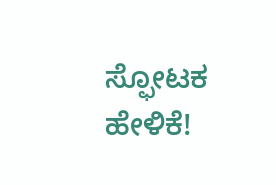ಸ್ಫೋಟಕ ಹೇಳಿಕೆ!